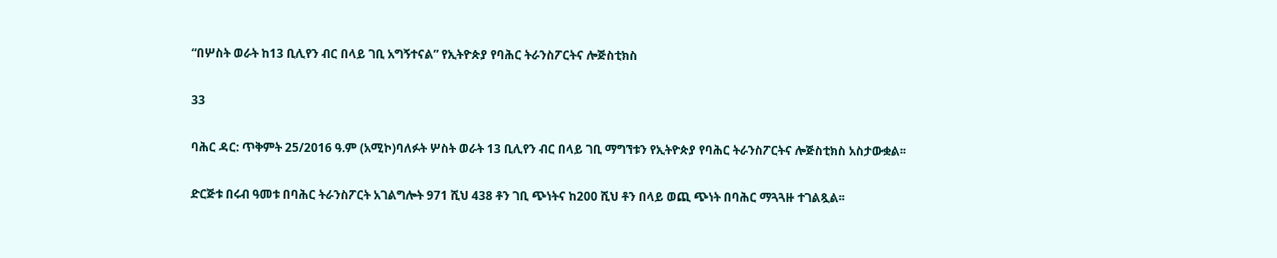“በሦስት ወራት ከ13 ቢሊየን ብር በላይ ገቢ አግኝተናል” የኢትዮጵያ የባሕር ትራንስፖርትና ሎጅስቲክስ

33

ባሕር ዳር: ጥቅምት 25/2016 ዓ.ም (አሚኮ)ባለፉት ሦስት ወራት 13 ቢሊየን ብር በላይ ገቢ ማግኘቱን የኢትዮጵያ የባሕር ትራንስፖርትና ሎጅስቲክስ አስታውቋል፡፡

ድርጅቱ በሩብ ዓመቱ በባሕር ትራንስፖርት አገልግሎት 971 ሺህ 438 ቶን ገቢ ጭነትና ከ200 ሺህ ቶን በላይ ወጪ ጭነት በባሕር ማጓጓዙ ተገልጿል፡፡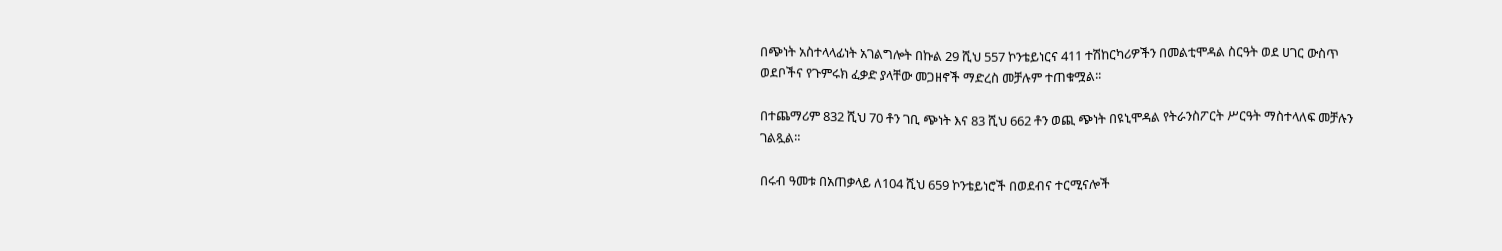በጭነት አስተላላፊነት አገልግሎት በኩል 29 ሺህ 557 ኮንቴይነርና 411 ተሽከርካሪዎችን በመልቲሞዳል ስርዓት ወደ ሀገር ውስጥ ወደቦችና የጉምሩክ ፈቃድ ያላቸው መጋዘኖች ማድረስ መቻሉም ተጠቁሟል፡፡

በተጨማሪም 832 ሺህ 70 ቶን ገቢ ጭነት እና 83 ሺህ 662 ቶን ወጪ ጭነት በዩኒሞዳል የትራንስፖርት ሥርዓት ማስተላለፍ መቻሉን ገልጿል።

በሩብ ዓመቱ በአጠቃላይ ለ104 ሺህ 659 ኮንቴይነሮች በወደብና ተርሚናሎች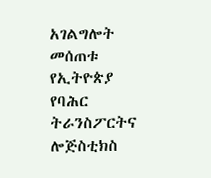አገልግሎት መሰጠቱ የኢትዮጵያ የባሕር ትራንስፖርትና ሎጅስቲክስ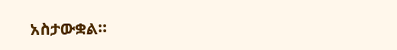አስታውቋል።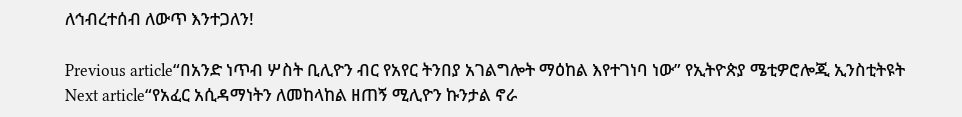ለኅብረተሰብ ለውጥ እንተጋለን!

Previous article“በአንድ ነጥብ ሦስት ቢሊዮን ብር የአየር ትንበያ አገልግሎት ማዕከል እየተገነባ ነው” የኢትዮጵያ ሜቲዎሮሎጂ ኢንስቲትዩት
Next article“የአፈር አሲዳማነትን ለመከላከል ዘጠኝ ሚሊዮን ኩንታል ኖራ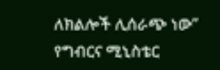ለክልሎች ሊሰራጭ ነው” የግብርና ሚኒስቴር